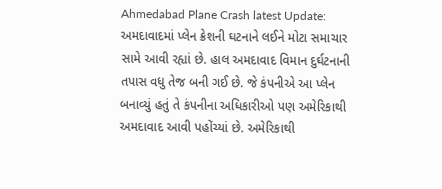Ahmedabad Plane Crash latest Update: અમદાવાદમાં પ્લેન ક્રેશની ઘટનાને લઈને મોટા સમાચાર સામે આવી રહ્યાં છે. હાલ અમદાવાદ વિમાન દુર્ઘટનાની તપાસ વધુ તેજ બની ગઈ છે. જે કંપનીએ આ પ્લેન બનાવ્યું હતું તે કંપનીના અધિકારીઓ પણ અમેરિકાથી અમદાવાદ આવી પહોંચ્યાં છે. અમેરિકાથી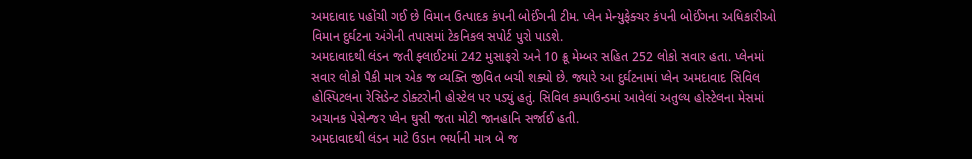અમદાવાદ પહોંચી ગઈ છે વિમાન ઉત્પાદક કંપની બોઈંગની ટીમ. પ્લેન મેન્યુફેક્ચર કંપની બોઈંગના અધિકારીઓ વિમાન દુર્ઘટના અંગેની તપાસમાં ટેકનિકલ સપોર્ટ પુરો પાડશે.
અમદાવાદથી લંડન જતી ફ્લાઈટમાં 242 મુસાફરો અને 10 ક્રૂ મેમ્બર સહિત 252 લોકો સવાર હતા. પ્લેનમાં સવાર લોકો પૈકી માત્ર એક જ વ્યક્તિ જીવિત બચી શક્યો છે. જ્યારે આ દુર્ઘટનામાં પ્લેન અમદાવાદ સિવિલ હોસ્પિટલના રેસિડેન્ટ ડોક્ટરોની હોસ્ટેલ પર પડ્યું હતું. સિવિલ કમ્પાઉન્ડમાં આવેલાં અતુલ્ય હોસ્ટેલના મેસમાં અચાનક પેસેન્જર પ્લેન ઘુસી જતા મોટી જાનહાનિ સર્જાઈ હતી.
અમદાવાદથી લંડન માટે ઉડાન ભર્યાની માત્ર બે જ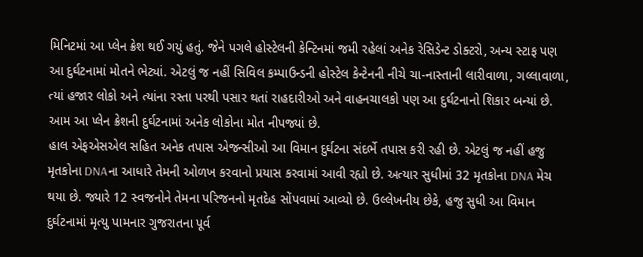મિનિટમાં આ પ્લેન ક્રેશ થઈ ગયું હતું. જેને પગલે હોસ્ટેલની કેન્ટિનમાં જમી રહેલાં અનેક રેસિડેન્ટ ડોક્ટરો, અન્ય સ્ટાફ પણ આ દુર્ઘટનામાં મોતને ભેટ્યાં. એટલું જ નહીં સિવિલ કમ્પાઉન્ડની હોસ્ટેલ કેન્ટેનની નીચે ચા-નાસ્તાની લારીવાળા, ગલ્લાવાળા, ત્યાં હજાર લોકો અને ત્યાંના રસ્તા પરથી પસાર થતાં રાહદારીઓ અને વાહનચાલકો પણ આ દુર્ઘટનાનો શિકાર બન્યાં છે. આમ આ પ્લેન ક્રેશની દુર્ઘટનામાં અનેક લોકોના મોત નીપજ્યાં છે.
હાલ એફએસએલ સહિત અનેક તપાસ એજન્સીઓ આ વિમાન દુર્ઘટના સંદર્ભે તપાસ કરી રહી છે. એટલું જ નહીં હજુ મૃતકોના DNAના આધારે તેમની ઓળખ કરવાનો પ્રયાસ કરવામાં આવી રહ્યો છે. અત્યાર સુધીમાં 32 મૃતકોના DNA મેચ થયા છે. જ્યારે 12 સ્વજનોને તેમના પરિજનનો મૃતદેહ સોંપવામાં આવ્યો છે. ઉલ્લેખનીય છેકે, હજુ સુધી આ વિમાન દુર્ઘટનામાં મૃત્યુ પામનાર ગુજરાતના પૂર્વ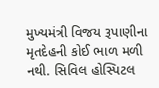મુખ્યમંત્રી વિજય રૂપાણીના મૃતદેહની કોઈ ભાળ મળી નથી. સિવિલ હોસ્પિટલ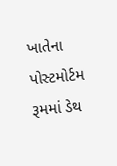ખાતેના પોસ્ટમોર્ટમ રૂમમાં ડેથ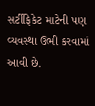સર્ટીફિકેટ માટેની પણ વ્યવસ્થા ઉભી કરવામાં આવી છે.